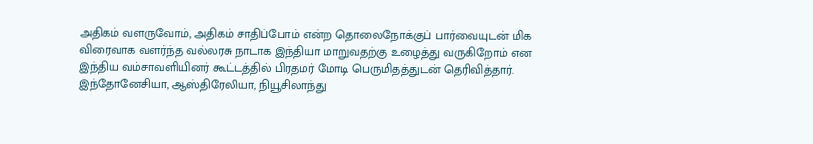அதிகம் வளருவோம், அதிகம் சாதிப்போம் என்ற தொலைநோக்குப் பார்வையுடன் மிக விரைவாக வளர்ந்த வல்லரசு நாடாக இந்தியா மாறுவதற்கு உழைத்து வருகிறோம் என இந்திய வம்சாவளியினர் கூட்டத்தில் பிரதமர் மோடி பெருமிதத்துடன் தெரிவித்தார். இந்தோனேசியா, ஆஸ்திரேலியா, நியூசிலாந்து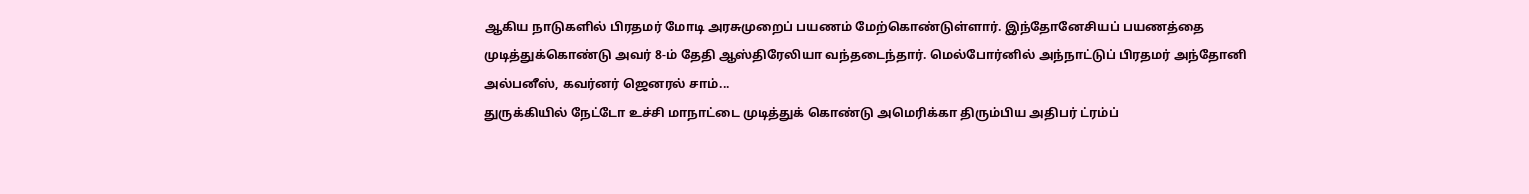ஆகிய நாடுகளில் பிரதமர் மோடி அரசுமுறைப் பயணம் மேற்கொண்டுள்ளார். இந்தோனேசியப் பயணத்தை முடித்துக்கொண்டு அவர் 8-ம் தேதி ஆஸ்திரேலியா வந்தடைந்தார். மெல்போர்னில் அந்நாட்டுப் பிரதமர் அந்தோனி அல்பனீஸ், கவர்னர் ஜெனரல் சாம்...
துருக்கியில் நேட்டோ உச்சி மாநாட்டை முடித்துக் கொண்டு அமெரிக்கா திரும்பிய அதிபர் ட்ரம்ப்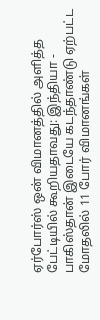ஏர்போர்ஸ் ஒன் விமானத்தில் அளித்த பேட்டியில் கூறியதாவது: இந்தியா - பாகிஸ்தான் இடையே கடந்தாண்டு ஏற்பட்ட மோதலில் 11 போர் விமானங்கள்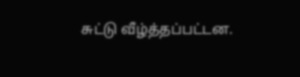சுட்டு வீழ்த்தப்பட்டன.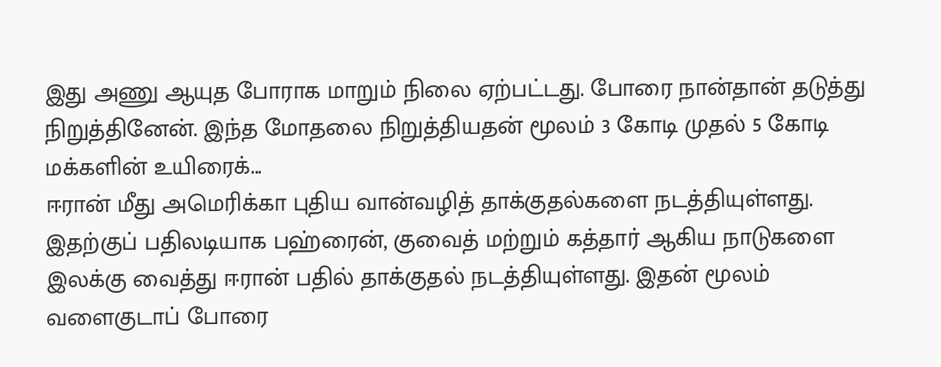இது அணு ஆயுத போராக மாறும் நிலை ஏற்பட்டது. போரை நான்தான் தடுத்து நிறுத்தினேன். இந்த மோதலை நிறுத்தியதன் மூலம் 3 கோடி முதல் 5 கோடி மக்களின் உயிரைக்...
ஈரான் மீது அமெரிக்கா புதிய வான்வழித் தாக்குதல்களை நடத்தியுள்ளது. இதற்குப் பதிலடியாக பஹ்ரைன், குவைத் மற்றும் கத்தார் ஆகிய நாடுகளை இலக்கு வைத்து ஈரான் பதில் தாக்குதல் நடத்தியுள்ளது. இதன் மூலம் வளைகுடாப் போரை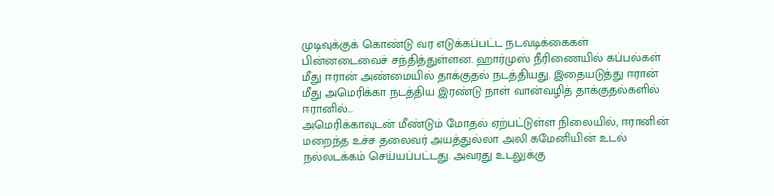முடிவுக்குக் கொண்டு வர எடுக்கப்பட்ட நடவடிக்கைகள் பின்னடைவைச் சந்தித்துள்ளன. ஹார்முஸ் நீரிணையில் கப்பல்கள் மீது ஈரான் அண்மையில் தாக்குதல் நடத்தியது. இதையடுத்து ஈரான் மீது அமெரிக்கா நடத்திய இரண்டு நாள் வான்வழித் தாக்குதல்களில் ஈரானில்...
அமெரிக்காவுடன் மீண்டும் மோதல் ஏற்பட்டுள்ள நிலையில், ஈரானின் மறைந்த உச்ச தலைவர் அயத்துல்லா அலி கமேனியின் உடல் நல்லடக்கம் செய்யப்பட்டது. அவரது உடலுக்கு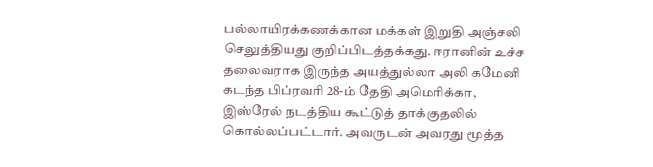பல்லாயிரக்கணக்கான மக்கள் இறுதி அஞ்சலி செலுத்தியது குறிப்பிடத்தக்கது. ஈரானின் உச்ச தலைவராக இருந்த அயத்துல்லா அலி கமேனி கடந்த பிப்ரவரி 28-ம் தேதி அமெரிக்கா, இஸ்ரேல் நடத்திய கூட்டுத் தாக்குதலில் கொல்லப்பட்டார். அவருடன் அவரது மூத்த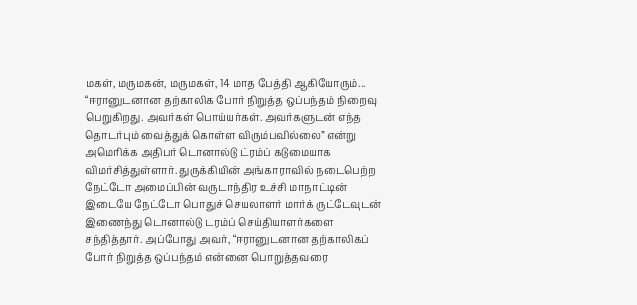மகள், மருமகன், மருமகள், 14 மாத பேத்தி ஆகியோரும்...
“ஈரானுடனான தற்காலிக போர் நிறுத்த ஒப்பந்தம் நிறைவு பெறுகிறது. அவர்கள் பொய்யர்கள். அவர்களுடன் எந்த தொடர்பும் வைத்துக் கொள்ள விரும்பவில்லை” என்று அமெரிக்க அதிபர் டொனால்டு ட்ரம்ப் கடுமையாக விமர்சித்துள்ளார். துருக்கியின் அங்காராவில் நடைபெற்ற நேட்டோ அமைப்பின் வருடாந்திர உச்சி மாநாட்டின் இடையே நேட்டோ பொதுச் செயலாளர் மார்க் ருட்டேவுடன் இணைந்து டொனால்டு டரம்ப் செய்தியாளர்களை சந்தித்தார். அப்போது அவர், “ஈரானுடனான தற்காலிகப் போர் நிறுத்த ஒப்பந்தம் என்னை பொறுத்தவரை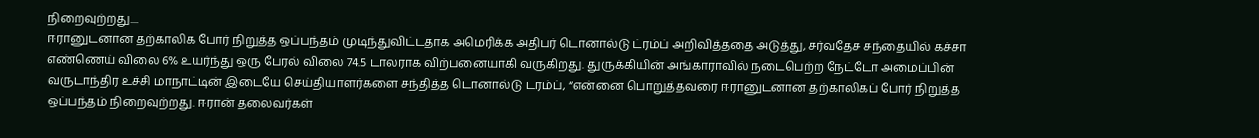நிறைவுற்றது....
ஈரானுடனான தற்காலிக போர் நிறுத்த ஒப்பந்தம் முடிந்துவிட்டதாக அமெரிக்க அதிபர் டொனால்டு ட்ரம்ப் அறிவித்ததை அடுத்து, சர்வதேச சந்தையில் கச்சா எண்ணெய் விலை 6% உயர்ந்து ஒரு பேரல் விலை 74.5 டாலராக விற்பனையாகி வருகிறது. துருக்கியின் அங்காராவில் நடைபெற்ற நேட்டோ அமைப்பின் வருடாந்திர உச்சி மாநாட்டின் இடையே செய்தியாளர்களை சந்தித்த டொனால்டு டரம்ப், “என்னை பொறுத்தவரை ஈரானுடனான தற்காலிகப் போர் நிறுத்த ஒப்பந்தம் நிறைவுற்றது. ஈரான் தலைவர்கள்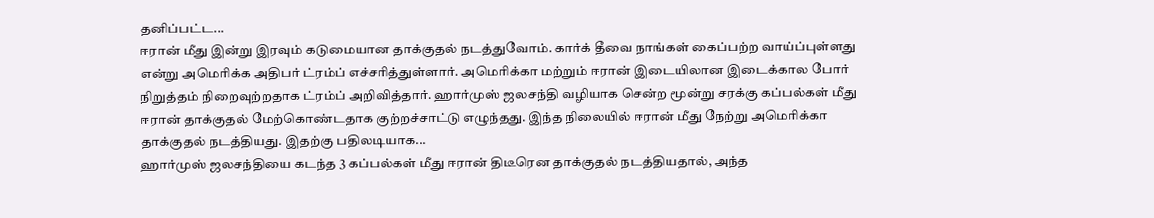தனிப்பட்ட...
ஈரான் மீது இன்று இரவும் கடுமையான தாக்குதல் நடத்துவோம். கார்க் தீவை நாங்கள் கைப்பற்ற வாய்ப்புள்ளது என்று அமெரிக்க அதிபர் ட்ரம்ப் எச்சரித்துள்ளார். அமெரிக்கா மற்றும் ஈரான் இடையிலான இடைக்கால போர் நிறுத்தம் நிறைவுற்றதாக ட்ரம்ப் அறிவித்தார். ஹார்முஸ் ஜலசந்தி வழியாக சென்ற மூன்று சரக்கு கப்பல்கள் மீது ஈரான் தாக்குதல் மேற்கொண்டதாக குற்றச்சாட்டு எழுந்தது. இந்த நிலையில் ஈரான் மீது நேற்று அமெரிக்கா தாக்குதல் நடத்தியது. இதற்கு பதிலடியாக...
ஹார்முஸ் ஜலசந்தியை கடந்த 3 கப்பல்கள் மீது ஈரான் திடீரென தாக்குதல் நடத்தியதால், அந்த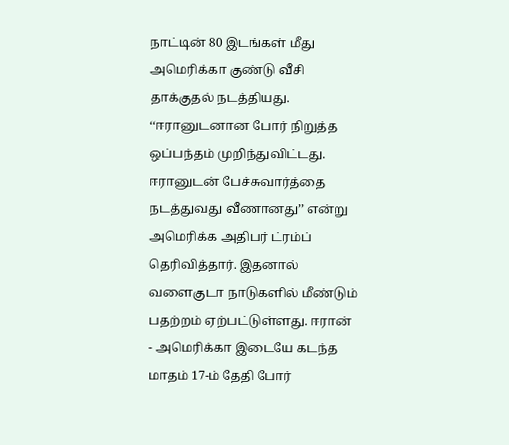நாட்டின் 80 இடங்கள் மீது அமெரிக்கா குண்டு வீசி தாக்குதல் நடத்தியது. ‘‘ஈரானுடனான போர் நிறுத்த ஒப்பந்தம் முறிந்துவிட்டது. ஈரானுடன் பேச்சுவார்த்தை நடத்துவது வீணானது’’ என்று அமெரிக்க அதிபர் ட்ரம்ப் தெரிவித்தார். இதனால் வளைகுடா நாடுகளில் மீண்டும் பதற்றம் ஏற்பட்டுள்ளது. ஈரான் - அமெரிக்கா இடையே கடந்த மாதம் 17-ம் தேதி போர்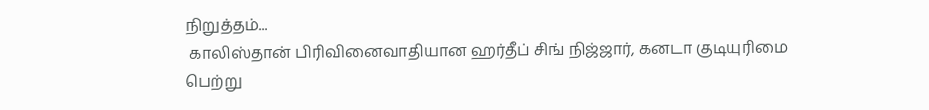நிறுத்தம்...
 காலிஸ்தான் பிரிவினைவாதியான ஹர்தீப் சிங் நிஜ்ஜார், கனடா குடியுரிமை பெற்று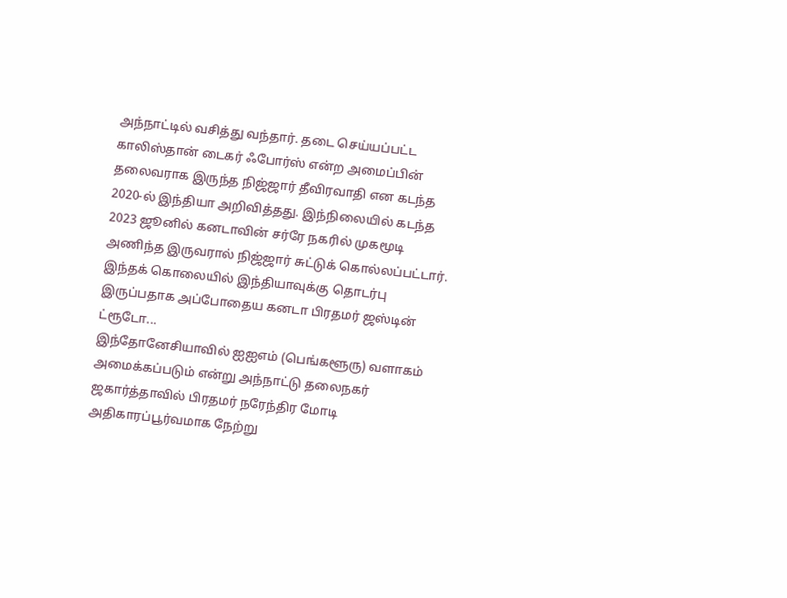அந்நாட்டில் வசித்து வந்தார். தடை செய்யப்பட்ட காலிஸ்தான் டைகர் ஃபோர்ஸ் என்ற அமைப்பின் தலைவராக இருந்த நிஜ்ஜார் தீவிரவாதி என கடந்த 2020-ல் இந்தியா அறிவித்தது. இந்நிலையில் கடந்த 2023 ஜூனில் கனடாவின் சர்ரே நகரில் முகமூடி அணிந்த இருவரால் நிஜ்ஜார் சுட்டுக் கொல்லப்பட்டார். இந்தக் கொலையில் இந்தியாவுக்கு தொடர்பு இருப்பதாக அப்போதைய கனடா பிரதமர் ஜஸ்டின் ட்ரூடோ...
இந்தோனேசியாவில் ஐஐஎம் (பெங்களூரு) வளாகம் அமைக்கப்படும் என்று அந்நாட்டு தலைநகர் ஜகார்த்தாவில் பிரதமர் நரேந்திர மோடி அதிகாரப்பூர்வமாக நேற்று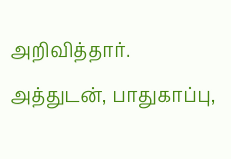அறிவித்தார். அத்துடன், பாதுகாப்பு,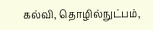கல்வி, தொழில்நுட்பம்,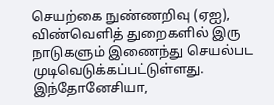செயற்கை நுண்ணறிவு (ஏஐ), விண்வெளித் துறைகளில் இரு நாடுகளும் இணைந்து செயல்பட முடிவெடுக்கப்பட்டுள்ளது. இந்தோனேசியா,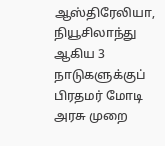ஆஸ்திரேலியா, நியூசிலாந்து ஆகிய 3 நாடுகளுக்குப் பிரதமர் மோடி அரசு முறை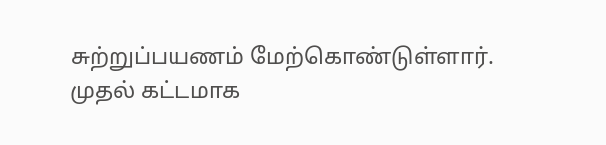சுற்றுப்பயணம் மேற்கொண்டுள்ளார். முதல் கட்டமாக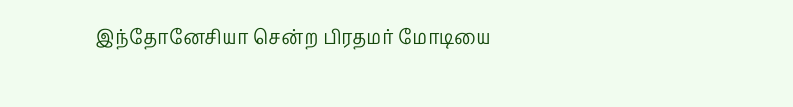இந்தோனேசியா சென்ற பிரதமர் மோடியை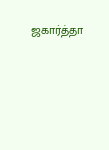ஜகார்த்தா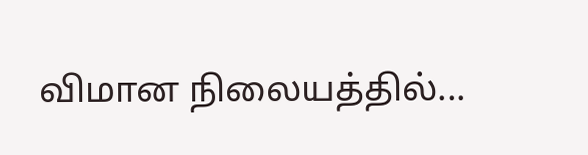விமான நிலையத்தில்...